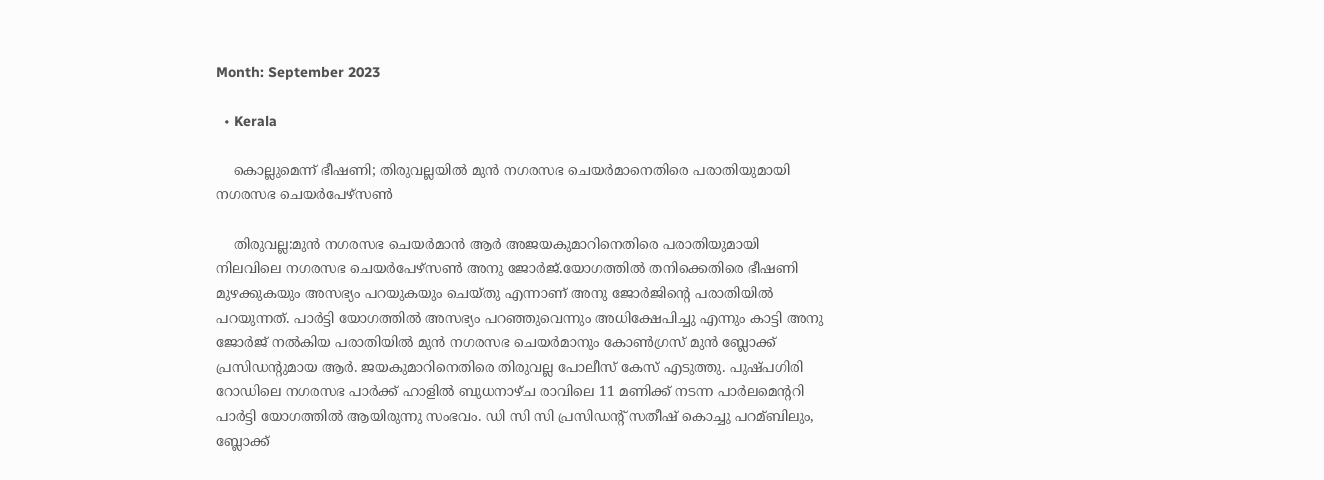Month: September 2023

  • Kerala

    കൊല്ലുമെന്ന് ഭീഷണി; തിരുവല്ലയില്‍ മുൻ നഗരസഭ ചെയര്‍മാനെതിരെ പരാതിയുമായി നഗരസഭ ചെയര്‍പേഴ്സണ്‍

    തിരുവല്ല:മുൻ നഗരസഭ ചെയര്‍മാൻ ആര്‍ അജയകുമാറിനെതിരെ പരാതിയുമായി നിലവിലെ നഗരസഭ ചെയര്‍പേഴ്സണ്‍ അനു ജോര്‍ജ്.യോഗത്തില്‍ തനിക്കെതിരെ ഭീഷണി മുഴക്കുകയും അസഭ്യം പറയുകയും ചെയ്തു എന്നാണ് അനു ജോര്‍ജിന്റെ പരാതിയില്‍ പറയുന്നത്. പാര്‍ട്ടി യോഗത്തില്‍ അസഭ്യം പറഞ്ഞുവെന്നും അധിക്ഷേപിച്ചു എന്നും കാട്ടി അനു ജോര്‍ജ് നല്‍കിയ പരാതിയില്‍ മുൻ നഗരസഭ ചെയര്‍മാനും കോണ്‍ഗ്രസ് മുൻ ബ്ലോക്ക് പ്രസിഡന്റുമായ ആര്‍. ജയകുമാറിനെതിരെ തിരുവല്ല പോലീസ് കേസ് എടുത്തു. പുഷ്പഗിരി റോഡിലെ നഗരസഭ പാര്‍ക്ക് ഹാളില്‍ ബുധനാഴ്ച രാവിലെ 11 മണിക്ക് നടന്ന പാര്‍ലമെന്ററി പാര്‍ട്ടി യോഗത്തില്‍ ആയിരുന്നു സംഭവം. ഡി സി സി പ്രസിഡന്റ് സതീഷ് കൊച്ചു പറമ്ബിലും, ബ്ലോക്ക്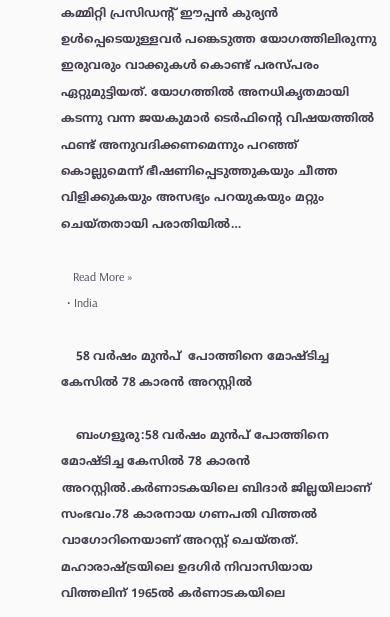കമ്മിറ്റി പ്രസിഡന്റ് ഈപ്പൻ കുര്യൻ ഉള്‍പ്പെടെയുള്ളവര്‍ പങ്കെടുത്ത യോഗത്തിലിരുന്നു ഇരുവരും വാക്കുകള്‍ കൊണ്ട് പരസ്പരം ഏറ്റുമുട്ടിയത്. യോഗത്തില്‍ അനധികൃതമായി കടന്നു വന്ന ജയകുമാര്‍ ടെര്‍ഫിന്റെ വിഷയത്തില്‍ ഫണ്ട് അനുവദിക്കണമെന്നും പറഞ്ഞ് കൊല്ലുമെന്ന് ഭീഷണിപ്പെടുത്തുകയും ചീത്ത വിളിക്കുകയും അസഭ്യം പറയുകയും മറ്റും ചെയ്തതായി പരാതിയില്‍…

    Read More »
  • India

    58 വര്‍ഷം മുൻപ്  പോത്തിനെ മോഷ്ടിച്ച കേസില്‍ 78 കാരൻ അറസ്റ്റിൽ

    ബംഗളൂരു:58 വര്‍ഷം മുൻപ് പോത്തിനെ മോഷ്ടിച്ച കേസില്‍ 78 കാരൻ അറസ്റ്റിൽ.കര്‍ണാടകയിലെ ബിദാര്‍ ജില്ലയിലാണ് സംഭവം.78 കാരനായ ഗണപതി വിത്തല്‍ വാഗോറിനെയാണ് അറസ്റ്റ് ചെയ്തത്. മഹാരാഷ്ട്രയിലെ ഉദഗിര്‍ നിവാസിയായ വിത്തലിന് 1965ല്‍ കര്‍ണാടകയിലെ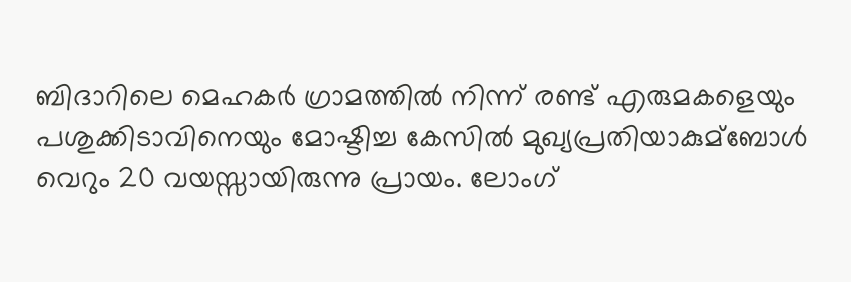ബിദാറിലെ മെഹകര്‍ ഗ്രാമത്തില്‍ നിന്ന് രണ്ട് എരുമകളെയും പശുക്കിടാവിനെയും മോഷ്ടിച്ച കേസില്‍ മുഖ്യപ്രതിയാകുമ്ബോള്‍ വെറും 20 വയസ്സായിരുന്നു പ്രായം. ലോംഗ്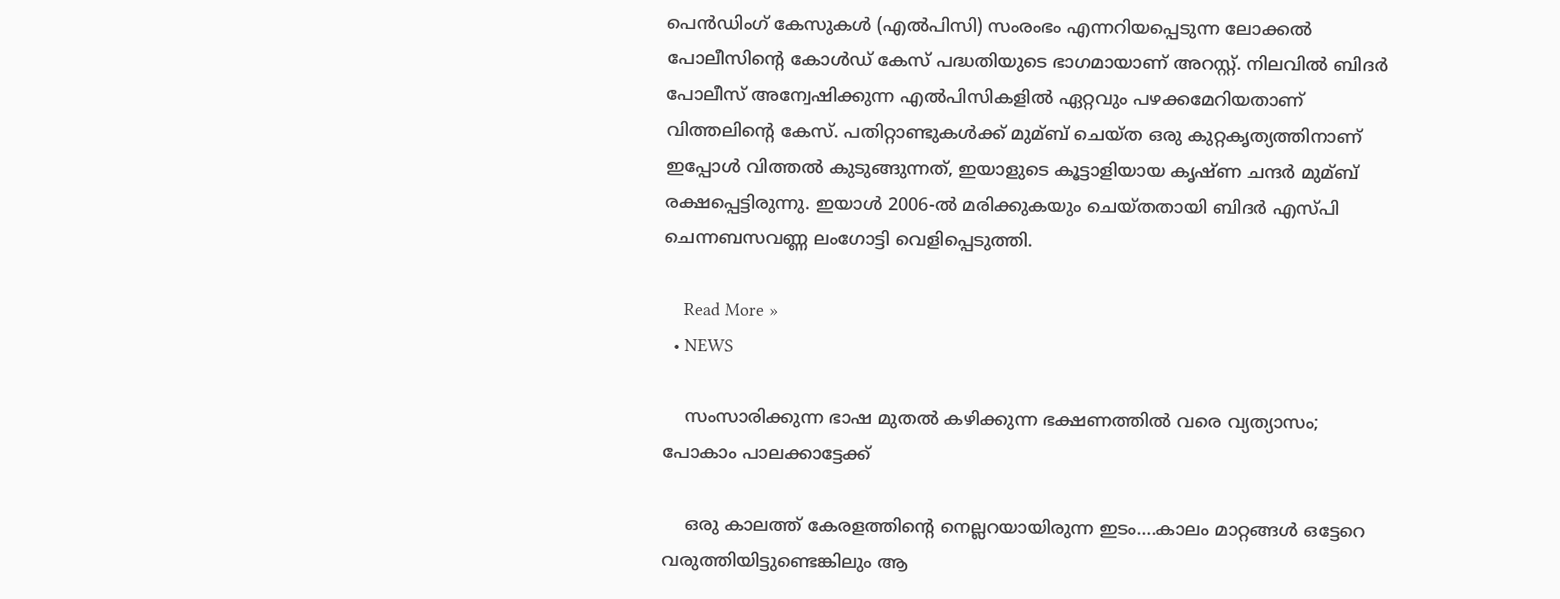പെന്‍ഡിംഗ് കേസുകള്‍ (എല്‍പിസി) സംരംഭം എന്നറിയപ്പെടുന്ന ലോക്കല്‍ പോലീസിന്റെ കോള്‍ഡ് കേസ് പദ്ധതിയുടെ ഭാഗമായാണ് അറസ്റ്റ്. നിലവില്‍ ബിദര്‍ പോലീസ് അന്വേഷിക്കുന്ന എല്‍പിസികളില്‍ ഏറ്റവും പഴക്കമേറിയതാണ് വിത്തലിന്റെ കേസ്. പതിറ്റാണ്ടുകള്‍ക്ക് മുമ്ബ് ചെയ്ത ഒരു കുറ്റകൃത്യത്തിനാണ് ഇപ്പോള്‍ വിത്തല്‍ കുടുങ്ങുന്നത്, ഇയാളുടെ കൂട്ടാളിയായ കൃഷ്ണ ചന്ദര്‍ മുമ്ബ് രക്ഷപ്പെട്ടിരുന്നു. ഇയാള്‍ 2006-ല്‍ മരിക്കുകയും ചെയ്തതായി ബിദര്‍ എസ്പി ചെന്നബസവണ്ണ ലംഗോട്ടി വെളിപ്പെടുത്തി.

    Read More »
  • NEWS

    സംസാരിക്കുന്ന ഭാഷ മുതൽ കഴിക്കുന്ന ഭക്ഷണത്തിൽ വരെ വ്യത്യാസം; പോകാം പാലക്കാട്ടേക്ക്

    ഒരു കാലത്ത് കേരളത്തിന്റെ നെല്ലറയായിരുന്ന ഇടം….കാലം മാറ്റങ്ങൾ ഒട്ടേറെ വരുത്തിയിട്ടുണ്ടെങ്കിലും ആ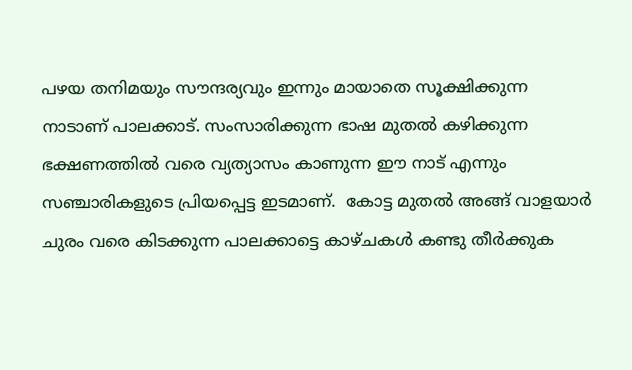പഴയ തനിമയും സൗന്ദര്യവും ഇന്നും മായാതെ സൂക്ഷിക്കുന്ന നാടാണ് പാലക്കാട്. സംസാരിക്കുന്ന ഭാഷ മുതൽ കഴിക്കുന്ന ഭക്ഷണത്തിൽ വരെ വ്യത്യാസം കാണുന്ന ഈ നാട് എന്നും സഞ്ചാരികളുടെ പ്രിയപ്പെട്ട ഇടമാണ്.  കോട്ട മുതൽ അങ്ങ് വാളയാർ ചുരം വരെ കിടക്കുന്ന പാലക്കാട്ടെ കാഴ്ചകൾ കണ്ടു തീർക്കുക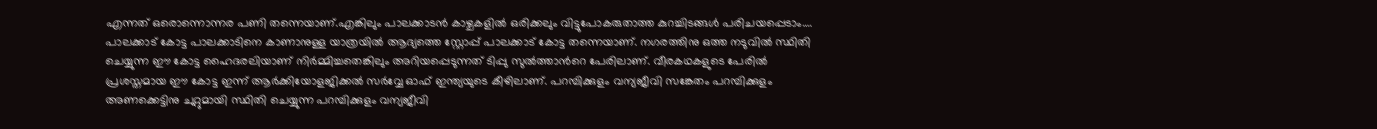എന്നത് ഒരൊന്നൊന്നര പണി തന്നെയാണ്.എങ്കിലും പാലക്കാടൻ കാഴ്ചകളില്‍ ഒരിക്കലും വിട്ടുപോകരുതാത്ത കുറച്ചിടങ്ങൾ പരിചയപ്പെടാം…. പാലക്കാട് കോട്ട പാലക്കാടിനെ കാണാനുള്ള യാത്രയിൽ ആദ്യത്തെ സ്റ്റോപ്പ് പാലക്കാട് കോട്ട തന്നെയാണ്. നഗരത്തിനു ഒത്ത നടുവിൽ സ്ഥിതി ചെയ്യുന്ന ഈ കോട്ട ഹൈദരലിയാണ് നിർമ്മിച്ചതെങ്കിലും അറിയപ്പെടുന്നത് ടിപ്പു സുൽത്താന്‍റെ പേരിലാണ്. വീരകഥകളുടെ പേരിൽ പ്രശസ്തമായ ഈ കോട്ട ഇന്ന് ആർക്കിയോളജിക്കൽ സർവ്വേ ഓഫ് ഇന്ത്യയുടെ കീഴിലാണ്. പറമ്പിക്കുളം വന്യജീവി സങ്കേതം പറമ്പിക്കുളം അണക്കെട്ടിനു ചുറ്റുമായി സ്ഥിതി ചെയ്യുന്ന പറമ്പിക്കുളം വന്യജീവി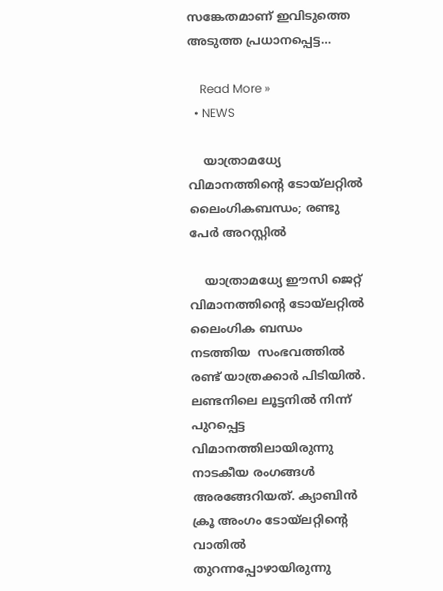സങ്കേതമാണ് ഇവിടുത്തെ അടുത്ത പ്രധാനപ്പെട്ട…

    Read More »
  • NEWS

    യാത്രാമധ്യേ വിമാനത്തിന്റെ ടോയ്‌ലറ്റിൽ ലൈംഗികബന്ധം; രണ്ടു പേർ അറസ്റ്റിൽ

    യാത്രാമധ്യേ ഈസി ജെറ്റ് വിമാനത്തിന്റെ ടോയ്ലറ്റില്‍ ലൈംഗിക ബന്ധം നടത്തിയ ‍ സംഭവത്തിൽ രണ്ട് യാത്രക്കാര്‍ പിടിയില്‍. ലണ്ടനിലെ ലൂട്ടനില്‍ നിന്ന് പുറപ്പെട്ട വിമാനത്തിലായിരുന്നു നാടകീയ രംഗങ്ങള്‍ അരങ്ങേറിയത്. ക്യാബിന്‍ ക്രൂ അംഗം ടോയ്‌ലറ്റിന്റെ വാതില്‍ തുറന്നപ്പോഴായിരുന്നു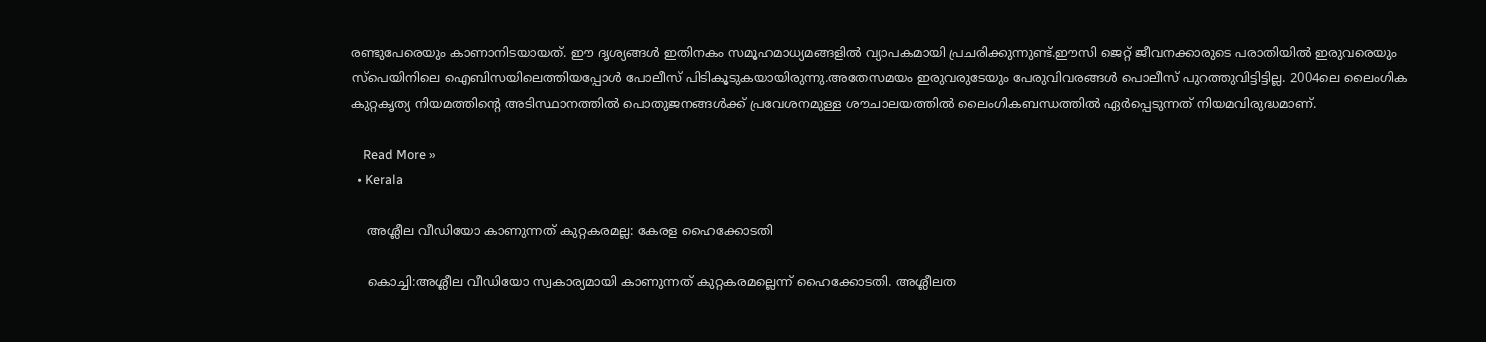രണ്ടുപേരെയും കാണാനിടയായത്. ഈ ദൃശ്യങ്ങള്‍ ഇതിനകം സമൂഹമാധ്യമങ്ങളില്‍ വ്യാപകമായി പ്രചരിക്കുന്നുണ്ട്.ഈസി ജെറ്റ് ജീവനക്കാരുടെ പരാതിയില്‍ ഇരുവരെയും സ്പെയിനിലെ ഐബിസയിലെത്തിയപ്പോള്‍ പോലീസ് പിടികൂടുകയായിരുന്നു.അതേസമയം ഇരുവരുടേയും പേരുവിവരങ്ങൾ പൊലീസ് പുറത്തുവിട്ടിട്ടില്ല. 2004ലെ ലൈംഗിക കുറ്റകൃത്യ നിയമത്തിന്റെ അടിസ്ഥാനത്തില്‍ പൊതുജനങ്ങള്‍ക്ക് പ്രവേശനമുള്ള ശൗചാലയത്തില്‍ ലൈംഗികബന്ധത്തില്‍ ഏര്‍പ്പെടുന്നത് നിയമവിരുദ്ധമാണ്.

    Read More »
  • Kerala

    അശ്ലീല വീഡിയോ കാണുന്നത് കുറ്റകരമല്ല: കേരള ഹൈക്കോടതി

    കൊച്ചി:അശ്ലീല വീഡിയോ സ്വകാര്യമായി കാണുന്നത് കുറ്റകരമല്ലെന്ന് ഹൈക്കോടതി. അശ്ലീലത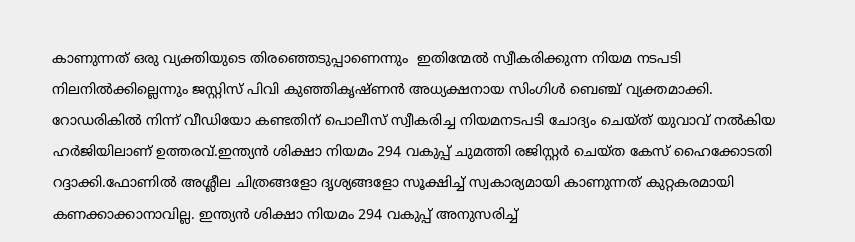കാണുന്നത് ഒരു വ്യക്തിയുടെ തിരഞ്ഞെടുപ്പാണെന്നും ‍ ഇതിന്മേൽ സ്വീകരിക്കുന്ന നിയമ നടപടി നിലനില്‍ക്കില്ലെന്നും ജസ്റ്റിസ് പിവി കുഞ്ഞികൃഷ്ണന്‍ അധ്യക്ഷനായ സിംഗിള്‍ ബെഞ്ച് വ്യക്തമാക്കി. റോഡരികില്‍ നിന്ന് വീഡിയോ കണ്ടതിന് പൊലീസ് സ്വീകരിച്ച നിയമനടപടി ചോദ്യം ചെയ്ത് യുവാവ് നല്‍കിയ ഹര്‍ജിയിലാണ് ഉത്തരവ്.ഇന്ത്യന്‍ ശിക്ഷാ നിയമം 294 വകുപ്പ് ചുമത്തി രജിസ്റ്റര്‍ ചെയ്ത കേസ് ഹൈക്കോടതി റദ്ദാക്കി.ഫോണില്‍ അശ്ലീല ചിത്രങ്ങളോ ദൃശ്യങ്ങളോ സൂക്ഷിച്ച്‌ സ്വകാര്യമായി കാണുന്നത് കുറ്റകരമായി കണക്കാക്കാനാവില്ല. ഇന്ത്യന്‍ ശിക്ഷാ നിയമം 294 വകുപ്പ് അനുസരിച്ച്‌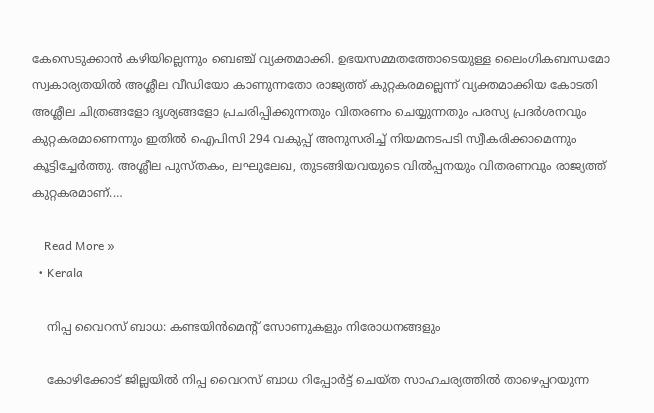കേസെടുക്കാന്‍ കഴിയില്ലെന്നും ബെഞ്ച് വ്യക്തമാക്കി. ഉഭയസമ്മതത്തോടെയുള്ള ലൈംഗികബന്ധമോ സ്വകാര്യതയില്‍ അശ്ലീല വീഡിയോ കാണുന്നതോ രാജ്യത്ത് കുറ്റകരമല്ലെന്ന് വ്യക്തമാക്കിയ കോടതി അശ്ലീല ചിത്രങ്ങളോ ദൃശ്യങ്ങളോ പ്രചരിപ്പിക്കുന്നതും വിതരണം ചെയ്യുന്നതും പരസ്യ പ്രദര്‍ശനവും കുറ്റകരമാണെന്നും ഇതില്‍ ഐപിസി 294 വകുപ്പ് അനുസരിച്ച്‌ നിയമനടപടി സ്വീകരിക്കാമെന്നും കൂട്ടിച്ചേർത്തു. അശ്ലീല പുസ്തകം, ലഘുലേഖ, തുടങ്ങിയവയുടെ വില്‍പ്പനയും വിതരണവും രാജ്യത്ത് കുറ്റകരമാണ്.…

    Read More »
  • Kerala

    നിപ്പ വൈറസ് ബാധ: കണ്ടയിൻമെന്റ് സോണുകളും നിരോധനങ്ങളും

    കോഴിക്കോട് ജില്ലയിൽ നിപ്പ വൈറസ് ബാധ റിപ്പോർട്ട് ചെയ്ത സാഹചര്യത്തിൽ താഴെപ്പറയുന്ന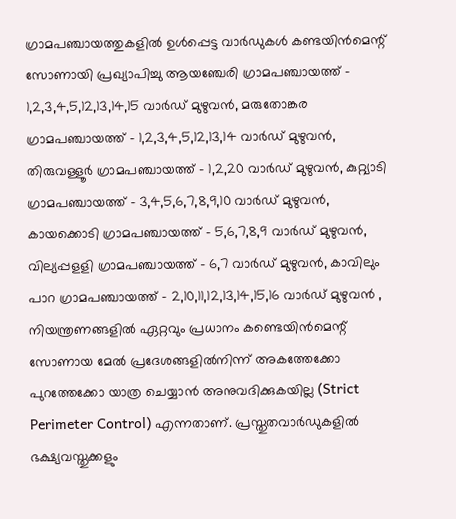ഗ്രാമപഞ്ചായത്തുകളിൽ ഉൾപ്പെട്ട വാർഡുകൾ കണ്ടയിൻമെന്റ് സോണായി പ്രഖ്യാപിച്ചു ആയഞ്ചേരി ഗ്രാമപഞ്ചായത്ത് – 1,2,3,4,5,12,13,14,15 വാർഡ് മുഴുവൻ, മരുതോങ്കര ഗ്രാമപഞ്ചായത്ത് – 1,2,3,4,5,12,13,14 വാർഡ് മുഴുവൻ, തിരുവള്ളൂർ ഗ്രാമപഞ്ചായത്ത് – 1,2,20 വാർഡ് മുഴുവൻ, കുറ്റ്യാടി ഗ്രാമപഞ്ചായത്ത് – 3,4,5,6,7,8,9,10 വാർഡ് മുഴുവൻ, കായക്കൊടി ഗ്രാമപഞ്ചായത്ത് – 5,6,7,8,9 വാർഡ് മുഴുവൻ, വില്യപ്പളളി ഗ്രാമപഞ്ചായത്ത് – 6,7 വാർഡ് മുഴുവൻ, കാവിലും പാറ ഗ്രാമപഞ്ചായത്ത് – 2,10,11,12,13,14,15,16 വാർഡ് മുഴുവൻ , നിയന്ത്രണങ്ങളിൽ ഏറ്റവും പ്രധാനം കണ്ടെയിൻമെന്റ് സോണായ മേൽ പ്രദേശങ്ങളിൽനിന്ന് അകത്തേക്കോ പുറത്തേക്കോ യാത്ര ചെയ്യാൻ അനുവദിക്കുകയില്ല (Strict Perimeter Control) എന്നതാണ്. പ്രസ്തുതവാർഡുകളിൽ ഭക്ഷ്യവസ്തുക്കളും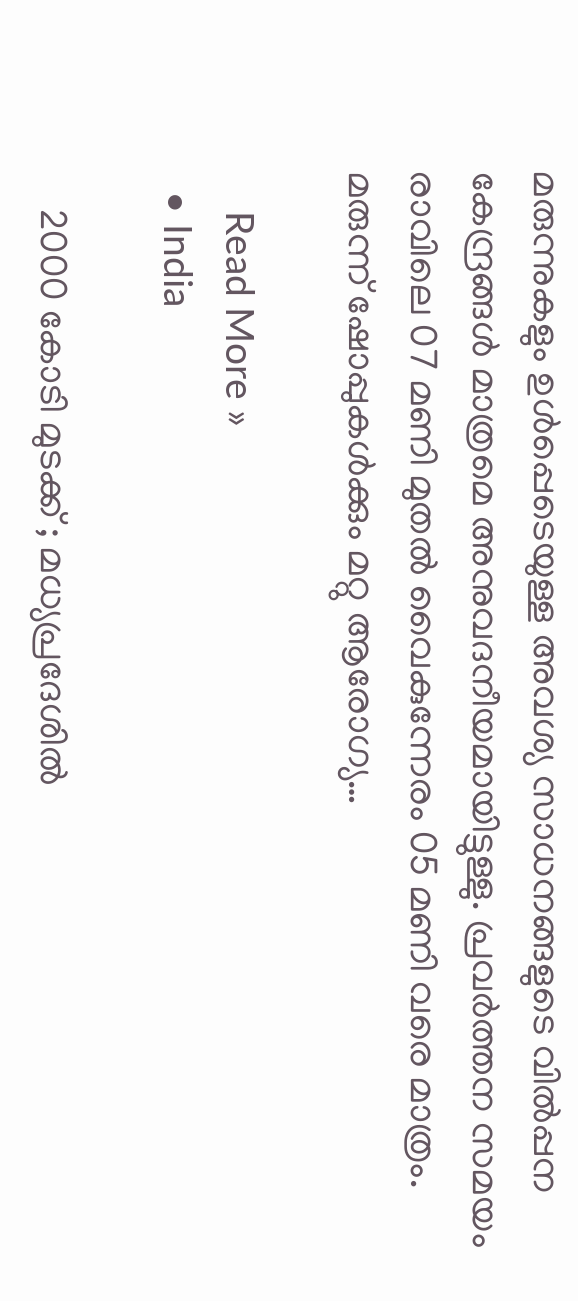മരുന്നുകളും ഉൾപ്പെടെയുള്ള അവശ്യ സാധനങ്ങളുടെ വിൽപ്പന കേന്ദ്രങ്ങൾ മാത്രമെ അനുവദനീയമായിട്ടുള്ളു. പ്രവർത്തന സമയം രാവിലെ 07 മണി മുതൽ വൈകുന്നേരം 05 മണി വരെ മാത്രം. മരുന്ന് ഷോപ്പുകൾക്കും മറ്റു ആരോഗ്യ…

    Read More »
  • India

    2000 കോടി മുടക്ക് ; മധ്യപ്രദേശിൽ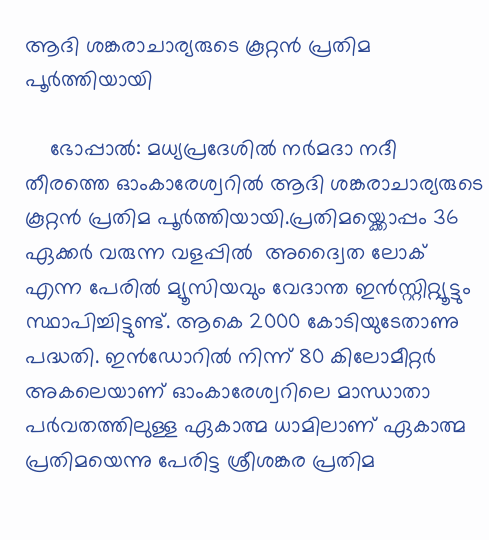ആദി ശങ്കരാചാര്യരുടെ കൂറ്റൻ പ്രതിമ പൂര്‍ത്തിയായി

    ഭോപ്പാല്‍: മധ്യപ്രദേശില്‍ നര്‍മദാ നദീ തീരത്തെ ഓംകാരേശ്വറില്‍ ആദി ശങ്കരാചാര്യരുടെ കൂറ്റൻ പ്രതിമ പൂര്‍ത്തിയായി.പ്രതിമയ്ക്കൊപ്പം 36 ഏക്കര്‍ വരുന്ന വളപ്പില്‍  അദ്വൈത ലോക് എന്ന പേരില്‍ മ്യൂസിയവും വേദാന്ത ഇൻസ്റ്റിറ്റ്യൂട്ടും സ്ഥാപിച്ചിട്ടുണ്ട്. ആകെ 2000 കോടിയുടേതാണു പദ്ധതി. ഇൻഡോറില്‍ നിന്ന് 80 കിലോമീറ്റര്‍ അകലെയാണ് ഓംകാരേശ്വറിലെ മാന്ധാതാ പര്‍വതത്തിലുള്ള ഏകാത്മ ധാമിലാണ് ഏകാത്മ പ്രതിമയെന്നു പേരിട്ട ശ്രീശങ്കര പ്രതിമ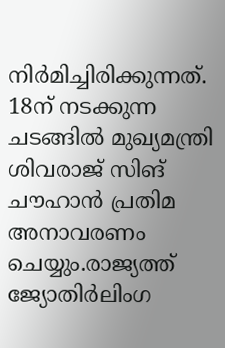നിര്‍മിച്ചിരിക്കുന്നത്. 18ന് നടക്കുന്ന ചടങ്ങില്‍ മുഖ്യമന്ത്രി ശിവരാജ് സിങ് ചൗഹാൻ പ്രതിമ അനാവരണം ചെയ്യും.രാജ്യത്ത് ജ്യോതിര്‍ലിംഗ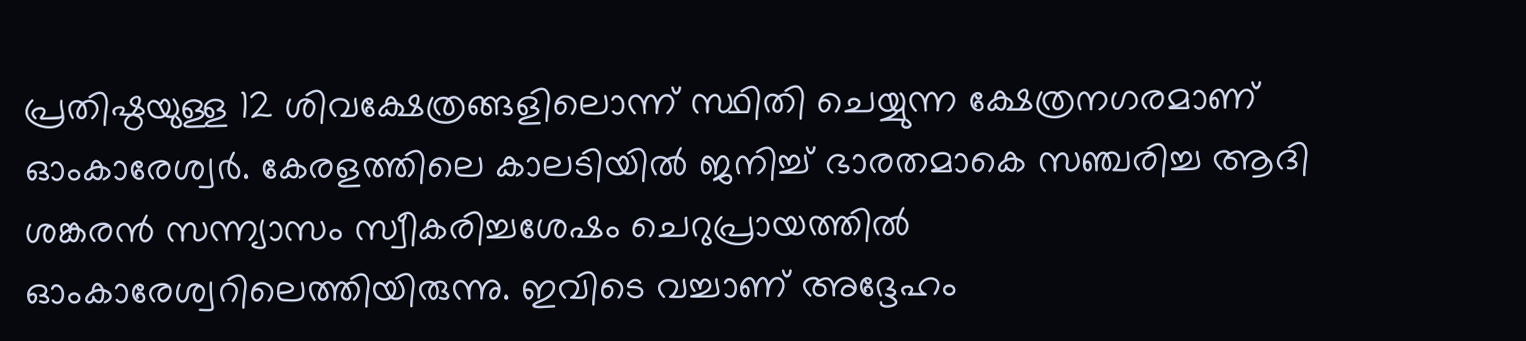പ്രതിഷ്ഠയുള്ള 12 ശിവക്ഷേത്രങ്ങളിലൊന്ന് സ്ഥിതി ചെയ്യുന്ന ക്ഷേത്രനഗരമാണ് ഓംകാരേശ്വര്‍. കേരളത്തിലെ കാലടിയില്‍ ജനിച്ച്‌ ഭാരതമാകെ സഞ്ചരിച്ച ആദി ശങ്കരൻ സന്ന്യാസം സ്വീകരിച്ചശേഷം ചെറുപ്രായത്തില്‍ ഓംകാരേശ്വറിലെത്തിയിരുന്നു. ഇവിടെ വച്ചാണ് അദ്ദേഹം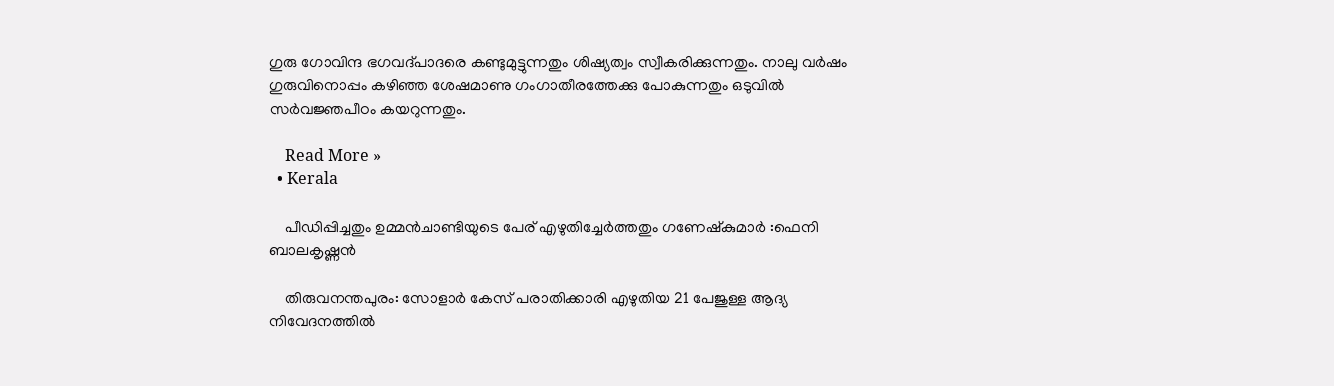ഗുരു ഗോവിന്ദ ഭഗവദ്പാദരെ കണ്ടുമുട്ടുന്നതും ശിഷ്യത്വം സ്വീകരിക്കുന്നതും. നാലു വര്‍ഷം ഗുരുവിനൊപ്പം കഴിഞ്ഞ ശേഷമാണു ഗംഗാതീരത്തേക്കു പോകുന്നതും ഒടുവില്‍ സര്‍വജ്ഞപീഠം കയറുന്നതും.

    Read More »
  • Kerala

    പീഡിപ്പിച്ചതും ഉമ്മൻചാണ്ടിയുടെ പേര് എഴുതിച്ചേർത്തതും ഗണേഷ്കുമാർ :ഫെനി ബാലകൃഷ്ണൻ

    തിരുവനന്തപുരം: സോളാര്‍ കേസ് പരാതിക്കാരി എഴുതിയ 21 പേജുള്ള ആദ്യ നിവേദനത്തില്‍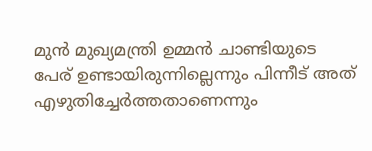മുൻ മുഖ്യമന്ത്രി ഉമ്മൻ ചാണ്ടിയുടെ പേര് ഉണ്ടായിരുന്നില്ലെന്നും പിന്നീട് അത് എഴുതിച്ചേര്‍ത്തതാണെന്നും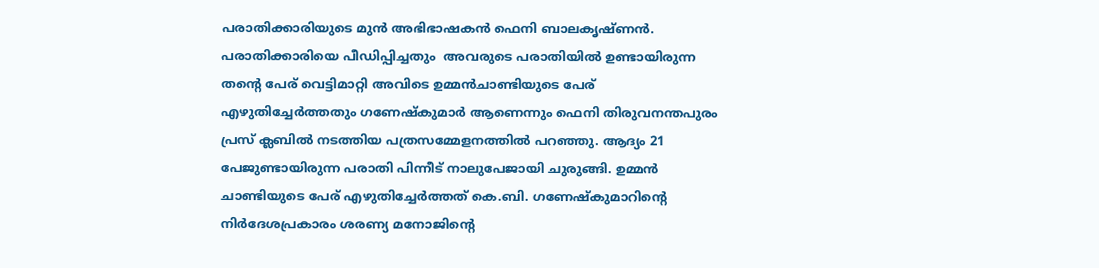പരാതിക്കാരിയുടെ മുൻ അഭിഭാഷകൻ ഫെനി ബാലകൃഷ്ണൻ. പരാതിക്കാരിയെ പീഡിപ്പിച്ചതും  അവരുടെ പരാതിയിൽ ഉണ്ടായിരുന്ന തന്റെ പേര് വെട്ടിമാറ്റി അവിടെ ഉമ്മൻചാണ്ടിയുടെ പേര് എഴുതിച്ചേർത്തതും ഗണേഷ്കുമാർ ആണെന്നും ഫെനി തിരുവനന്തപുരം പ്രസ് ക്ലബില്‍ നടത്തിയ പത്രസമ്മേളനത്തില്‍ പറഞ്ഞു. ആദ്യം 21 പേജുണ്ടായിരുന്ന പരാതി പിന്നീട് നാലുപേജായി ചുരുങ്ങി. ഉമ്മൻ ചാണ്ടിയുടെ പേര് എഴുതിച്ചേര്‍ത്തത് കെ.ബി. ഗണേഷ്കുമാറിന്‍റെ നിര്‍ദേശപ്രകാരം ശരണ്യ മനോജിന്‍റെ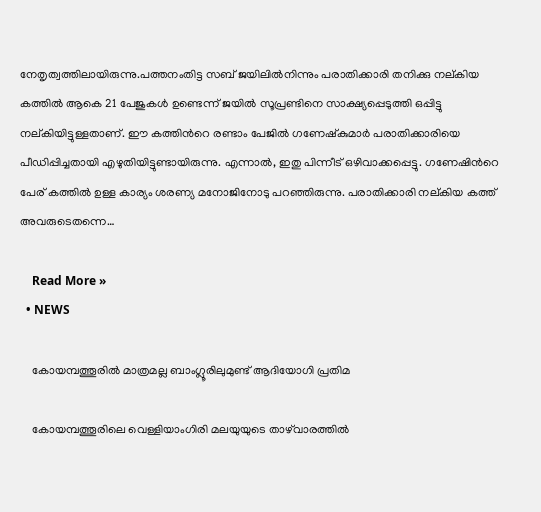നേതൃത്വത്തിലായിരുന്നു.പത്തനംതിട്ട സബ് ജയിലില്‍നിന്നും പരാതിക്കാരി തനിക്കു നല്കിയ കത്തില്‍ ആകെ 21 പേജുകള്‍ ഉണ്ടെന്ന് ജയില്‍ സൂപ്രണ്ടിനെ സാക്ഷ്യപ്പെടുത്തി ഒപ്പിട്ടു നല്കിയിട്ടുള്ളതാണ്. ഈ കത്തിന്‍റെ രണ്ടാം പേജില്‍ ഗണേഷ്കുമാര്‍ പരാതിക്കാരിയെ പീഡിപ്പിച്ചതായി എഴുതിയിട്ടുണ്ടായിരുന്നു. എന്നാല്‍, ഇതു പിന്നീട് ഒഴിവാക്കപ്പെട്ടു. ഗണേഷിന്‍റെ പേര് കത്തില്‍ ഉള്ള കാര്യം ശരണ്യ മനോജിനോടു പറഞ്ഞിരുന്നു. പരാതിക്കാരി നല്കിയ കത്ത് അവരുടെതന്നെ…

    Read More »
  • NEWS

    കോയമ്പത്തൂരിൽ മാത്രമല്ല ബാംഗ്ലൂരിലുമുണ്ട് ആദിയോഗി പ്രതിമ

    കോയമ്പത്തൂരിലെ വെള്ളിയാംഗിരി മലയുയുടെ താഴ്‌വാരത്തിൽ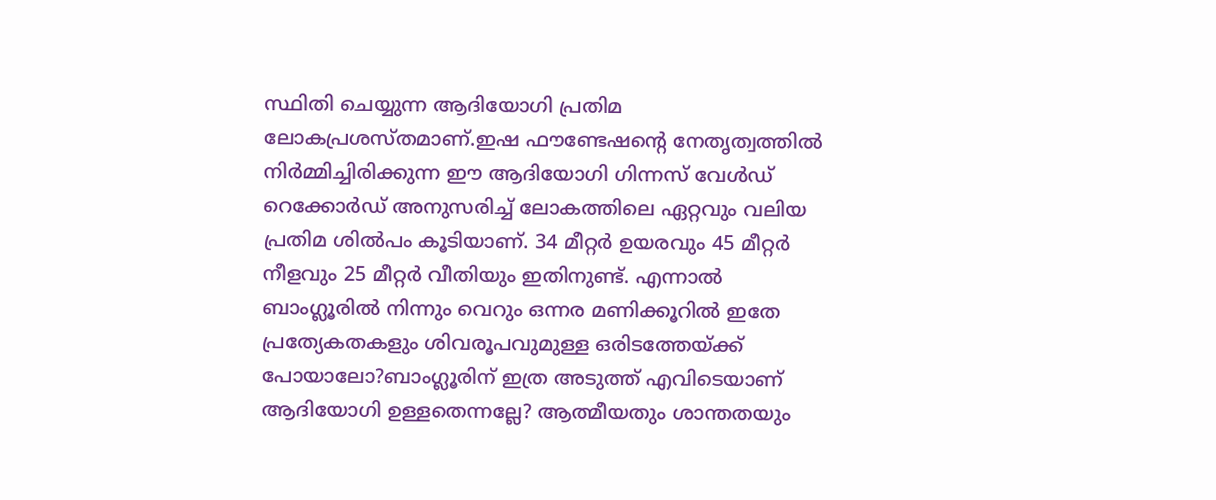സ്ഥിതി ചെയ്യുന്ന ആദിയോഗി പ്രതിമ ലോകപ്രശസ്തമാണ്.ഇഷ ഫൗണ്ടേഷന്‍റെ നേതൃത്വത്തില്‍ നിര്‍മ്മിച്ചിരിക്കുന്ന ഈ ആദിയോഗി ഗിന്നസ് വേള്‍ഡ് റെക്കോര്‍ഡ് അനുസരിച്ച്‌ ലോകത്തിലെ ഏറ്റവും വലിയ പ്രതിമ ശില്‍പം കൂടിയാണ്. 34 മീറ്റര്‍ ഉയരവും 45 മീറ്റര്‍ നീളവും 25 മീറ്റര്‍ വീതിയും ഇതിനുണ്ട്. എന്നാല്‍ ബാംഗ്ലൂരില്‍ നിന്നും വെറും ഒന്നര മണിക്കൂറില്‍ ഇതേ പ്രത്യേകതകളും ശിവരൂപവുമുള്ള ഒരിടത്തേയ്ക്ക് പോയാലോ?ബാംഗ്ലൂരിന് ഇത്ര അടുത്ത് എവിടെയാണ് ആദിയോഗി ഉള്ളതെന്നല്ലേ? ആത്മീയതും ശാന്തതയും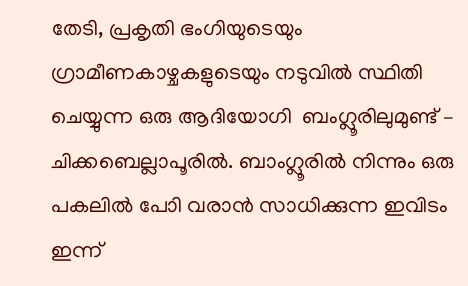തേടി, പ്രകൃതി ഭംഗിയുടെയും ഗ്രാമീണകാഴ്ചകളുടെയും നടുവില്‍ സ്ഥിതി ചെയ്യുന്ന ഒരു ആദിയോഗി  ബംഗ്ലൂരിലുമുണ്ട് –  ചിക്കബെല്ലാപൂരില്‍. ബാംഗ്ലൂരില്‍ നിന്നും ഒരു പകലില്‍ പോി വരാൻ സാധിക്കുന്ന ഇവിടം ഇന്ന്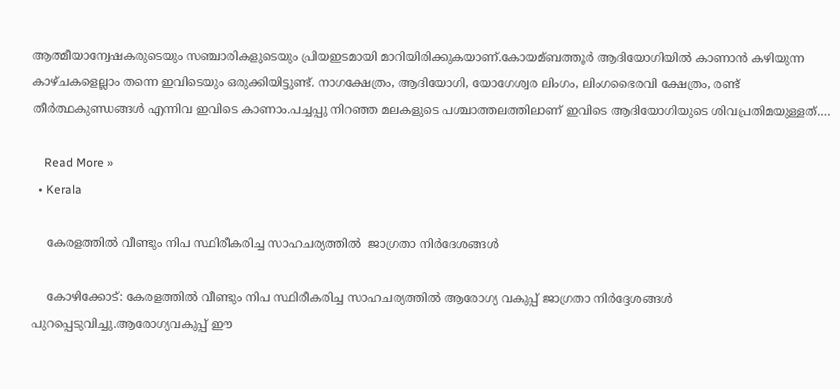ആത്മീയാന്വേഷകരുടെയും സഞ്ചാരികളുടെയും പ്രിയഇടമായി മാറിയിരിക്കുകയാണ്.കോയമ്ബത്തൂര്‍ ആദിയോഗിയില്‍ കാണാൻ കഴിയുന്ന കാഴ്ചകളെല്ലാം തന്നെ ഇവിടെയും ഒരുക്കിയിട്ടുണ്ട്. നാഗക്ഷേത്രം, ആദിയോഗി, യോഗേശ്വര ലിംഗം, ലിംഗഭൈരവി ക്ഷേത്രം, രണ്ട് തീര്‍ത്ഥകുണ്ഡങ്ങള്‍ എന്നിവ ഇവിടെ കാണാം.പച്ചപ്പു നിറഞ്ഞ മലകളുടെ പശ്ചാത്തലത്തിലാണ് ഇവിടെ ആദിയോഗിയുടെ ശിവപ്രതിമയുള്ളത്.…

    Read More »
  • Kerala

    കേരളത്തില്‍ വീണ്ടും നിപ സ്ഥിരീകരിച്ച സാഹചര്യത്തില്‍  ജാഗ്രതാ നിര്‍ദേശങ്ങള്‍

    കോഴിക്കോട്: കേരളത്തിൽ വീണ്ടും നിപ സ്ഥിരീകരിച്ച സാഹചര്യത്തിൽ ആരോഗ്യ വകുപ്പ് ജാഗ്രതാ നിർദ്ദേശങ്ങൾ പുറപ്പെടുവിച്ചു.ആരോഗ്യവകുപ്പ് ഈ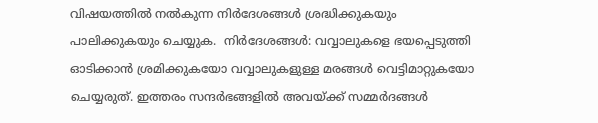വിഷയത്തില്‍ നല്‍കുന്ന നിര്‍ദേശങ്ങള്‍ ശ്രദ്ധിക്കുകയും പാലിക്കുകയും ചെയ്യുക.  നിര്‍ദേശങ്ങൾ: വവ്വാലുകളെ ഭയപ്പെടുത്തി ഓടിക്കാൻ ശ്രമിക്കുകയോ വവ്വാലുകളുള്ള മരങ്ങള്‍ വെട്ടിമാറ്റുകയോ ചെയ്യരുത്. ഇത്തരം സന്ദര്‍ഭങ്ങളില്‍ അവയ്ക്ക് സമ്മര്‍ദങ്ങള്‍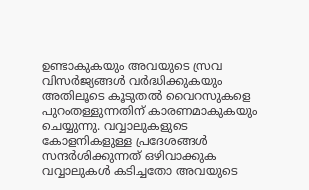ഉണ്ടാകുകയും അവയുടെ സ്രവ വിസര്‍ജ്യങ്ങള്‍ വര്‍ദ്ധിക്കുകയും അതിലൂടെ കൂടുതല്‍ വൈറസുകളെ പുറംതള്ളുന്നതിന് കാരണമാകുകയും ചെയ്യുന്നു. വവ്വാലുകളുടെ കോളനികളുള്ള പ്രദേശങ്ങള്‍ സന്ദര്‍ശിക്കുന്നത് ഒഴിവാക്കുക വവ്വാലുകള്‍ കടിച്ചതോ അവയുടെ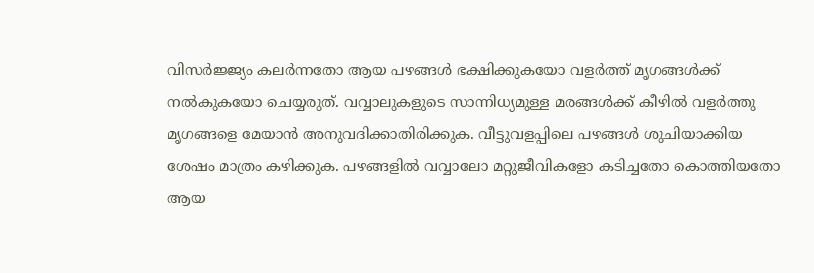വിസര്‍ജ്ജ്യം കലര്‍ന്നതോ ആയ പഴങ്ങള്‍ ഭക്ഷിക്കുകയോ വളര്‍ത്ത് മൃഗങ്ങള്‍ക്ക് നല്‍കുകയോ ചെയ്യരുത്. വവ്വാലുകളുടെ സാന്നിധ്യമുള്ള മരങ്ങള്‍ക്ക് കീഴില്‍ വളര്‍ത്തു മൃഗങ്ങളെ മേയാൻ അനുവദിക്കാതിരിക്കുക. വീട്ടുവളപ്പിലെ പഴങ്ങള്‍ ശുചിയാക്കിയ ശേഷം മാത്രം കഴിക്കുക. പഴങ്ങളില്‍ വവ്വാലോ മറ്റുജീവികളോ കടിച്ചതോ കൊത്തിയതോ ആയ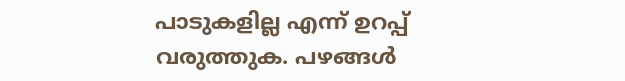പാടുകളില്ല എന്ന് ഉറപ്പ് വരുത്തുക. പഴങ്ങള്‍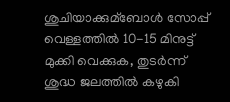ശുചിയാക്കുമ്ബോള്‍ സോപ്പ് വെള്ളത്തില്‍ 10-15 മിനുട്ട് മുക്കി വെക്കുക, തുടര്‍ന്ന് ശുദ്ധ ജലത്തില്‍ കഴുകി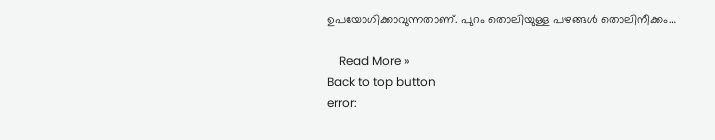ഉപയോഗിക്കാവുന്നതാണ്. പുറം തൊലിയുള്ള പഴങ്ങള്‍ തൊലിനീക്കം…

    Read More »
Back to top button
error: